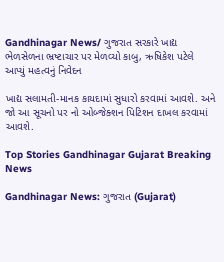Gandhinagar News/ ગુજરાત સરકારે ખાદ્ય ભેળસેળના ભ્રષ્ટાચાર પર મેળવ્યો કાબુ, ઋષિકેશ પટેલે આપ્યું મહત્વનું નિવેદન

ખાદ્ય સલામતી-માનક કાયદામાં સુધારો કરવામાં આવશે. અને જો આ સૂચનો પર નો ઓબ્જેક્શન પિટિશન દાખલ કરવામાં આવશે.

Top Stories Gandhinagar Gujarat Breaking News

Gandhinagar News: ગુજરાત (Gujarat)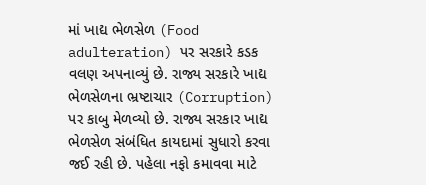માં ખાદ્ય ભેળસેળ (Food adulteration) પર સરકારે કડક વલણ અપનાવ્યું છે. રાજ્ય સરકારે ખાદ્ય ભેળસેળના ભ્રષ્ટાચાર (Corruption) પર કાબુ મેળવ્યો છે. રાજ્ય સરકાર ખાદ્ય ભેળસેળ સંબંધિત કાયદામાં સુધારો કરવા જઈ રહી છે. પહેલા નફો કમાવવા માટે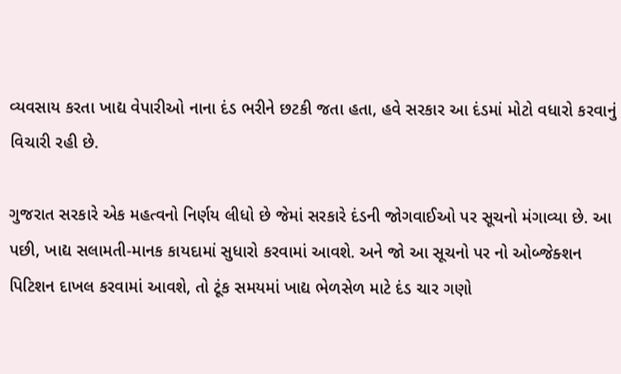વ્યવસાય કરતા ખાદ્ય વેપારીઓ નાના દંડ ભરીને છટકી જતા હતા, હવે સરકાર આ દંડમાં મોટો વધારો કરવાનું વિચારી રહી છે.

ગુજરાત સરકારે એક મહત્વનો નિર્ણય લીધો છે જેમાં સરકારે દંડની જોગવાઈઓ પર સૂચનો મંગાવ્યા છે. આ પછી, ખાદ્ય સલામતી-માનક કાયદામાં સુધારો કરવામાં આવશે. અને જો આ સૂચનો પર નો ઓબ્જેક્શન પિટિશન દાખલ કરવામાં આવશે, તો ટૂંક સમયમાં ખાદ્ય ભેળસેળ માટે દંડ ચાર ગણો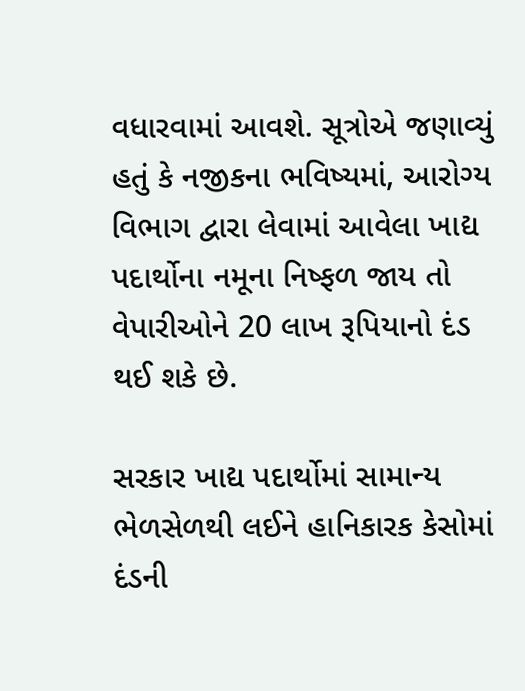વધારવામાં આવશે. સૂત્રોએ જણાવ્યું હતું કે નજીકના ભવિષ્યમાં, આરોગ્ય વિભાગ દ્વારા લેવામાં આવેલા ખાદ્ય પદાર્થોના નમૂના નિષ્ફળ જાય તો વેપારીઓને 20 લાખ રૂપિયાનો દંડ થઈ શકે છે.

સરકાર ખાદ્ય પદાર્થોમાં સામાન્ય ભેળસેળથી લઈને હાનિકારક કેસોમાં દંડની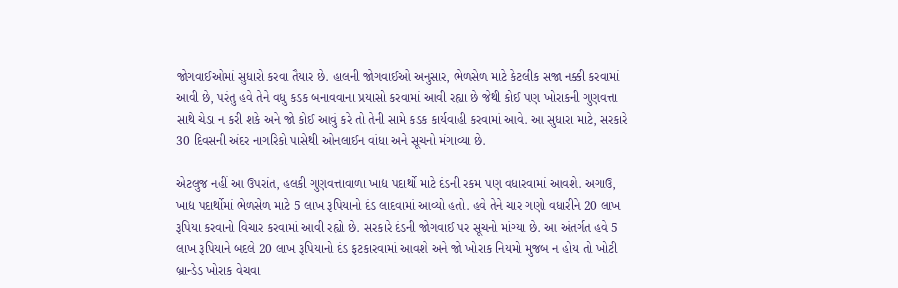જોગવાઈઓમાં સુધારો કરવા તૈયાર છે. હાલની જોગવાઈઓ અનુસાર, ભેળસેળ માટે કેટલીક સજા નક્કી કરવામાં આવી છે, પરંતુ હવે તેને વધુ કડક બનાવવાના પ્રયાસો કરવામાં આવી રહ્યા છે જેથી કોઈ પણ ખોરાકની ગુણવત્તા સાથે ચેડા ન કરી શકે અને જો કોઈ આવું કરે તો તેની સામે કડક કાર્યવાહી કરવામાં આવે. આ સુધારા માટે, સરકારે 30 દિવસની અંદર નાગરિકો પાસેથી ઓનલાઈન વાંધા અને સૂચનો મંગાવ્યા છે.

એટલુજ નહીં આ ઉપરાંત, હલકી ગુણવત્તાવાળા ખાદ્ય પદાર્થો માટે દંડની રકમ પણ વધારવામાં આવશે. અગાઉ, ખાદ્ય પદાર્થોમાં ભેળસેળ માટે 5 લાખ રૂપિયાનો દંડ લાદવામાં આવ્યો હતો. હવે તેને ચાર ગણો વધારીને 20 લાખ રૂપિયા કરવાનો વિચાર કરવામાં આવી રહ્યો છે. સરકારે દંડની જોગવાઈ પર સૂચનો માંગ્યા છે. આ અંતર્ગત હવે 5 લાખ રૂપિયાને બદલે 20 લાખ રૂપિયાનો દંડ ફટકારવામાં આવશે અને જો ખોરાક નિયમો મુજબ ન હોય તો ખોટી બ્રાન્ડેડ ખોરાક વેચવા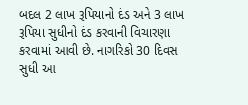બદલ 2 લાખ રૂપિયાનો દંડ અને 3 લાખ રૂપિયા સુધીનો દંડ કરવાની વિચારણા કરવામાં આવી છે. નાગરિકો 30 દિવસ સુધી આ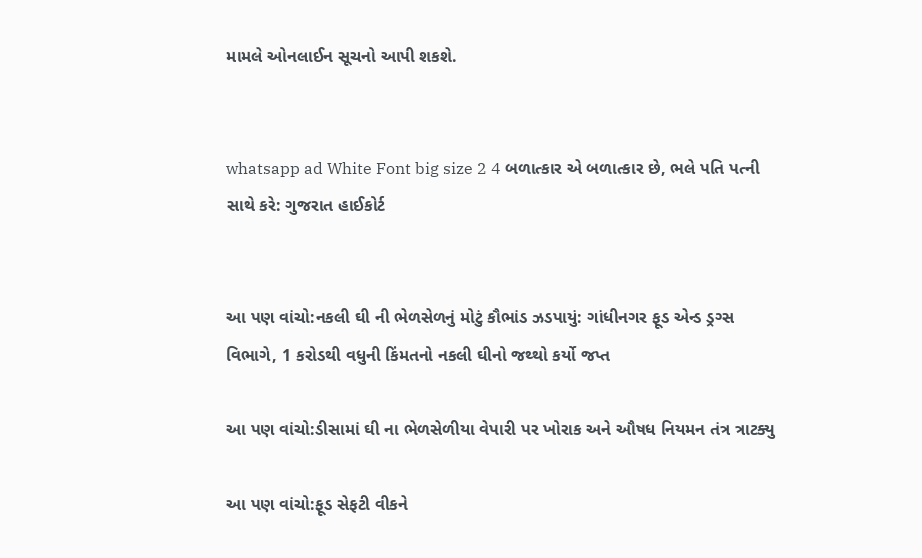મામલે ઓનલાઈન સૂચનો આપી શકશે.


whatsapp ad White Font big size 2 4 બળાત્કાર એ બળાત્કાર છે, ભલે પતિ પત્ની સાથે કરે: ગુજરાત હાઈકોર્ટ


આ પણ વાંચો:નકલી ઘી ની ભેળસેળનું મોટું કૌભાંડ ઝડપાયું: ગાંધીનગર ફૂડ એન્ડ ડ્રગ્સ વિભાગે, 1 કરોડથી વધુની કિંમતનો નકલી ઘીનો જથ્થો કર્યો જપ્ત

આ પણ વાંચો:ડીસામાં ઘી ના ભેળસેળીયા વેપારી પર ખોરાક અને ઔષધ નિયમન તંત્ર ત્રાટક્યુ

આ પણ વાંચો:ફૂડ સેફટી વીકને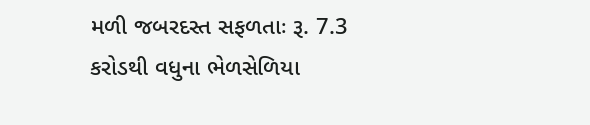મળી જબરદસ્ત સફળતાઃ રૂ. 7.3 કરોડથી વધુના ભેળસેળિયા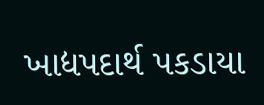ખાદ્યપદાર્થ પકડાયા